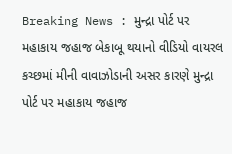Breaking News : મુન્દ્રા પોર્ટ પર મહાકાય જહાજ બેકાબૂ થયાનો વીડિયો વાયરલ
કચ્છમાં મીની વાવાઝોડાની અસર કારણે મુન્દ્રા પોર્ટ પર મહાકાય જહાજ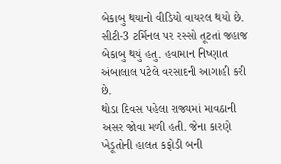બેકાબુ થયાનો વીડિયો વાયરલ થયો છે. સીટી-3 ટર્મિનલ પર રસ્સો તૂટતાં જહાજ બેકાબુ થયું હતુ. હવામાન નિષ્ણાત અંબાલાલ પટેલે વરસાદની આગાહી કરી છે.
થોડા દિવસ પહેલા રાજ્યમાં માવઠાની અસર જોવા મળી હતી. જેના કારણે ખેડૂતોની હાલત કફોડી બની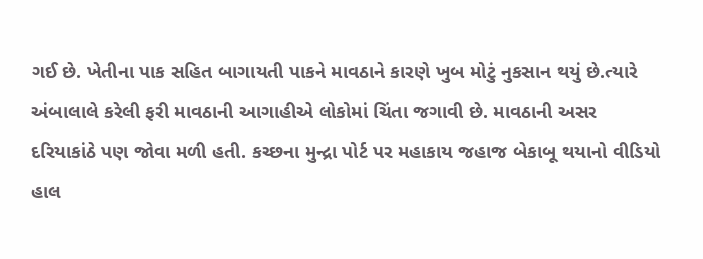ગઈ છે. ખેતીના પાક સહિત બાગાયતી પાકને માવઠાને કારણે ખુબ મોટું નુકસાન થયું છે.ત્યારે અંબાલાલે કરેલી ફરી માવઠાની આગાહીએ લોકોમાં ચિંતા જગાવી છે. માવઠાની અસર દરિયાકાંઠે પણ જોવા મળી હતી. કચ્છના મુન્દ્રા પોર્ટ પર મહાકાય જહાજ બેકાબૂ થયાનો વીડિયો હાલ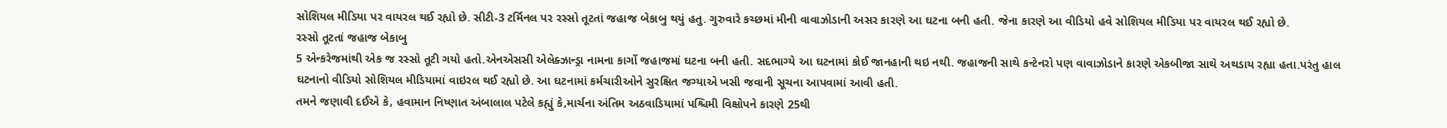સોશિયલ મીડિયા પર વાયરલ થઈ રહ્યો છે. સીટી-3 ટર્મિનલ પર રસ્સો તૂટતાં જહાજ બેકાબુ થયું હતુ. ગુરુવારે કચ્છમાં મીની વાવાઝોડાની અસર કારણે આ ઘટના બની હતી. જેના કારણે આ વીડિયો હવે સોશિયલ મીડિયા પર વાયરલ થઈ રહ્યો છે.
રસ્સો તૂટતાં જહાજ બેકાબુ
5 એન્કરેજમાંથી એક જ રસ્સો તૂટી ગયો હતો.એનએસસી એલેક્ઝાન્ડ્રા નામના કાર્ગો જહાજમાં ઘટના બની હતી. સદભાગ્યે આ ઘટનામાં કોઈ જાનહાની થઇ નથી. જહાજની સાથે કન્ટેનરો પણ વાવાઝોડાને કારણે એકબીજા સાથે અથડાય રહ્યા હતા.પરંતુ હાલ ઘટનાનો વીડિયો સોશિયલ મીડિયામાં વાઇરલ થઈ રહ્યો છે. આ ઘટનામાં કર્મચારીઓને સુરક્ષિત જગ્યાએ ખસી જવાની સૂચના આપવામાં આવી હતી.
તમને જણાવી દઈએ કે, હવામાન નિષ્ણાત અંબાલાલ પટેલે કહ્યું કે,માર્ચના અંતિમ અઠવાડિયામાં પશ્ચિમી વિક્ષોપને કારણે 25થી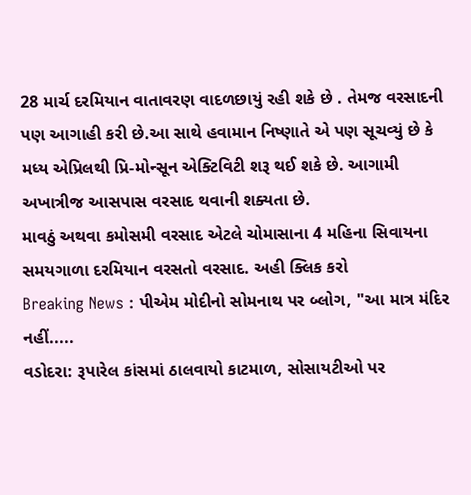28 માર્ચ દરમિયાન વાતાવરણ વાદળછાયું રહી શકે છે . તેમજ વરસાદની પણ આગાહી કરી છે.આ સાથે હવામાન નિષ્ણાતે એ પણ સૂચવ્યું છે કે મધ્ય એપ્રિલથી પ્રિ-મોન્સૂન એક્ટિવિટી શરૂ થઈ શકે છે. આગામી અખાત્રીજ આસપાસ વરસાદ થવાની શક્યતા છે.
માવઠું અથવા કમોસમી વરસાદ એટલે ચોમાસાના 4 મહિના સિવાયના સમયગાળા દરમિયાન વરસતો વરસાદ. અહી ક્લિક કરો
Breaking News : પીએમ મોદીનો સોમનાથ પર બ્લોગ, "આ માત્ર મંદિર નહીં.....
વડોદરા: રૂપારેલ કાંસમાં ઠાલવાયો કાટમાળ, સોસાયટીઓ પર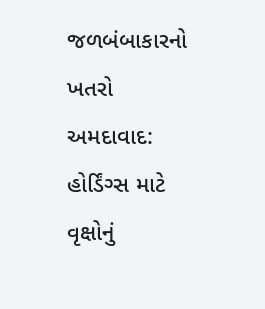જળબંબાકારનો ખતરો
અમદાવાદ: હોર્ડિંગ્સ માટે વૃક્ષોનું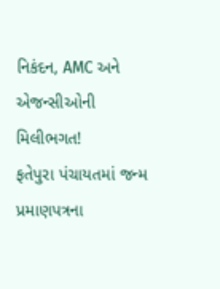નિકંદન, AMC અને એજન્સીઓની મિલીભગત!
ફતેપુરા પંચાયતમાં જન્મ પ્રમાણપત્રના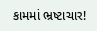કામમાં ભ્રષ્ટાચાર!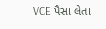VCE પૈસા લેતા